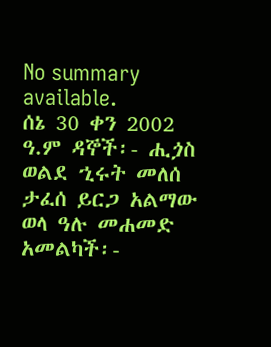No summary available.
ሰኔ 30 ቀን 2002 ዓ.ም ዳኞች፡- ሒጏስ ወልደ ኂሩት መለሰ ታፈሰ ይርጋ አልማው ወላ ዓሉ መሐመድ አመልካች፡-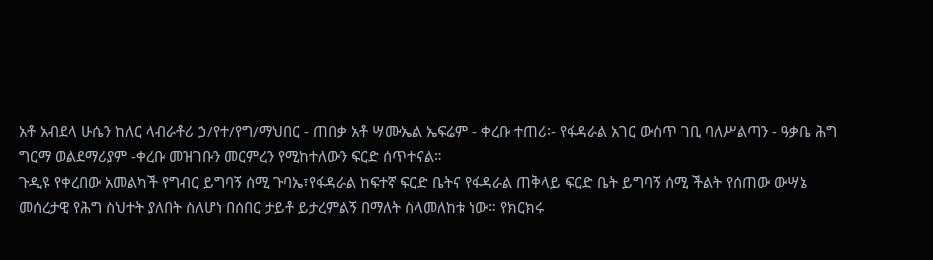አቶ አብደላ ሁሴን ከለር ላብራቶሪ ኃ/የተ/የግ/ማህበር - ጠበቃ አቶ ሣሙኤል ኤፍሬም - ቀረቡ ተጠሪ፡- የፋዳራል አገር ውስጥ ገቢ ባለሥልጣን - ዓቃቤ ሕግ ግርማ ወልደማሪያም -ቀረቡ መዝገቡን መርምረን የሚከተለውን ፍርድ ሰጥተናል።
ጉዲዩ የቀረበው አመልካች የግብር ይግባኝ ሰሚ ጉባኤ፣የፋዳራል ከፍተኛ ፍርድ ቤትና የፋዳራል ጠቅላይ ፍርድ ቤት ይግባኝ ሰሚ ችልት የሰጠው ውሣኔ መሰረታዊ የሕግ ስህተት ያለበት ስለሆነ በሰበር ታይቶ ይታረምልኝ በማለት ስላመለከቱ ነው። የክርክሩ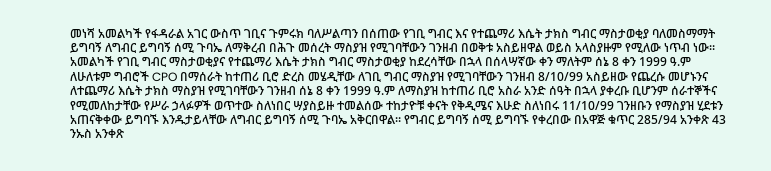መነሻ አመልካች የፋዳራል አገር ውስጥ ገቢና ጉምሩክ ባለሥልጣን በሰጠው የገቢ ግብር እና የተጨማሪ እሴት ታክስ ግብር ማስታወቂያ ባለመስማማት ይግባኝ ለግብር ይግባኝ ሰሚ ጉባኤ ለማቅረብ በሕጉ መሰረት ማስያዝ የሚገባቸውን ገንዘብ በወቅቱ አስይዘዋል ወይስ አላስያዙም የሚለው ነጥብ ነው።
አመልካች የገቢ ግብር ማስታወቂያና የተጨማሪ እሴት ታክስ ግብር ማስታወቂያ ከደረሳቸው በኋላ በሰላሣኛው ቀን ማለትም ሰኔ 8 ቀን 1999 ዓ.ም ለሁለቱም ግብሮች CPO በማሰራት ከተጠሪ ቢሮ ድረስ መሄዲቸው ለገቢ ግብር ማስያዝ የሚገባቸውን ገንዘብ 8/10/99 አስይዘው የጨረሱ መሆኑንና ለተጨማሪ እሴት ታክስ ማስያዝ የሚገባቸውን ገንዘብ ሰኔ 8 ቀን 1999 ዓ.ም ለማስያዝ ከተጠሪ ቢሮ አስራ አንድ ሰዓት በኋላ ያቀረቡ ቢሆንም ሰራተኞችና የሚመለከታቸው የሥራ ኃላፉዎች ወጥተው ስለነበር ሣያስይዙ ተመልሰው ተከታዮቹ ቀናት የቅዲሜና እሁድ ስለነበሩ 11/10/99 ገንዘቡን የማስያዝ ሂደቱን አጠናቅቀው ይግባኙ እንዱታይላቸው ለግብር ይግባኝ ሰሚ ጉባኤ አቅርበዋል። የግብር ይግባኝ ሰሚ ይግባኙ የቀረበው በአዋጅ ቁጥር 285/94 አንቀጽ 43 ንኡስ አንቀጽ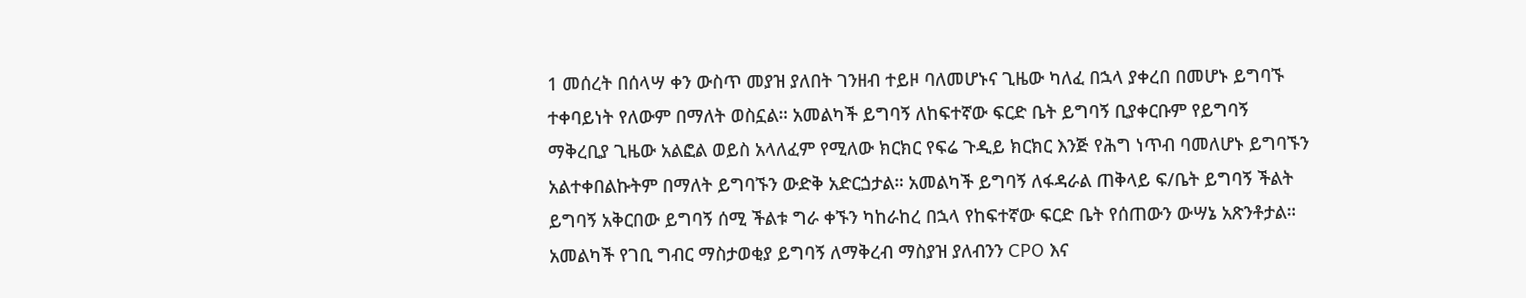1 መሰረት በሰላሣ ቀን ውስጥ መያዝ ያለበት ገንዘብ ተይዞ ባለመሆኑና ጊዜው ካለፈ በኋላ ያቀረበ በመሆኑ ይግባኙ ተቀባይነት የለውም በማለት ወስኗል። አመልካች ይግባኝ ለከፍተኛው ፍርድ ቤት ይግባኝ ቢያቀርቡም የይግባኝ ማቅረቢያ ጊዜው አልፎል ወይስ አላለፈም የሚለው ክርክር የፍሬ ጉዲይ ክርክር እንጅ የሕግ ነጥብ ባመለሆኑ ይግባኙን አልተቀበልኩትም በማለት ይግባኙን ውድቅ አድርጏታል። አመልካች ይግባኝ ለፋዳራል ጠቅላይ ፍ/ቤት ይግባኝ ችልት ይግባኝ አቅርበው ይግባኝ ሰሚ ችልቱ ግራ ቀኙን ካከራከረ በኋላ የከፍተኛው ፍርድ ቤት የሰጠውን ውሣኔ አጽንቶታል።
አመልካች የገቢ ግብር ማስታወቂያ ይግባኝ ለማቅረብ ማስያዝ ያለብንን CPO እና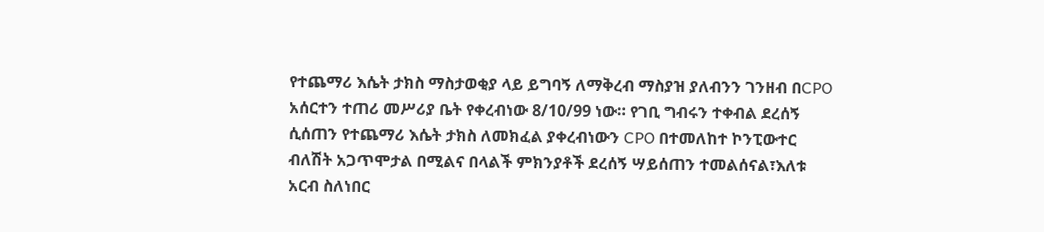የተጨማሪ እሴት ታክስ ማስታወቂያ ላይ ይግባኝ ለማቅረብ ማስያዝ ያለብንን ገንዘብ በCPO አሰርተን ተጠሪ መሥሪያ ቤት የቀረብነው 8/10/99 ነው። የገቢ ግብሩን ተቀብል ደረሰኝ ሲሰጠን የተጨማሪ እሴት ታክስ ለመክፈል ያቀረብነውን CPO በተመለከተ ኮንፒውተር ብለሽት አጋጥሞታል በሚልና በላልች ምክንያቶች ደረሰኝ ሣይሰጠን ተመልሰናል፣እለቱ አርብ ስለነበር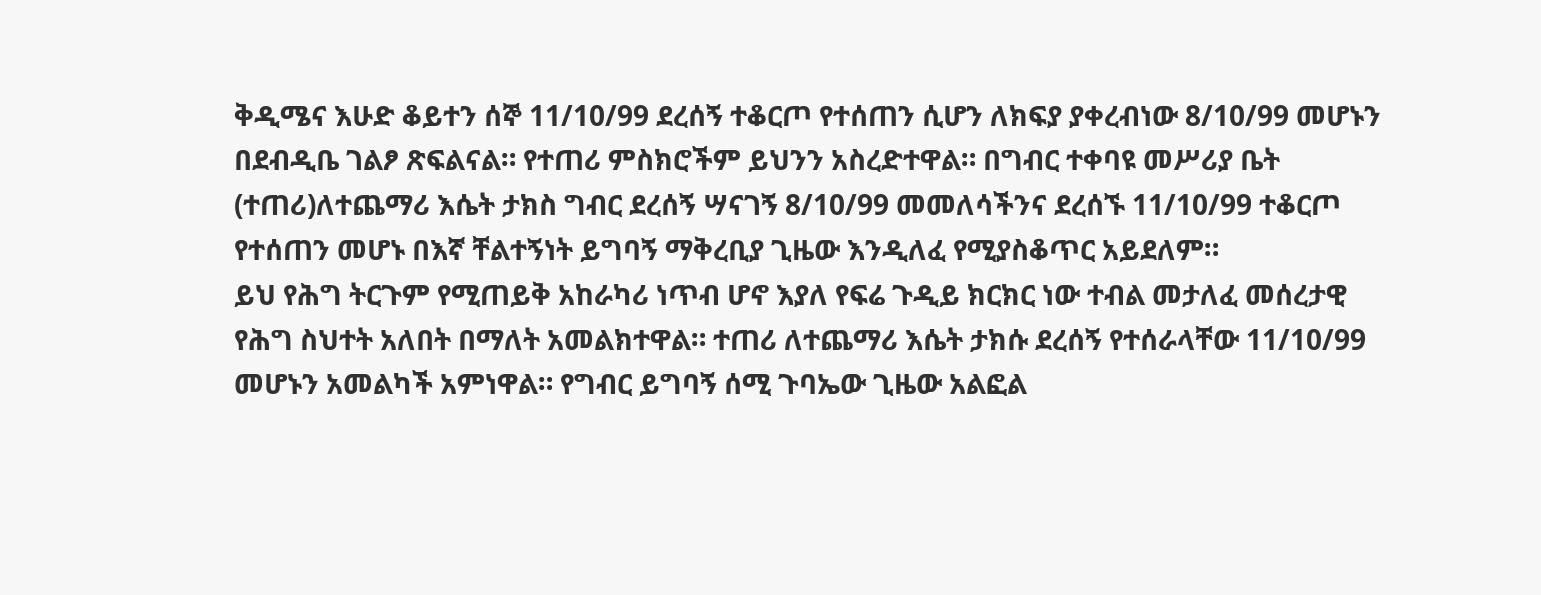ቅዲሜና እሁድ ቆይተን ሰኞ 11/10/99 ደረሰኝ ተቆርጦ የተሰጠን ሲሆን ለክፍያ ያቀረብነው 8/10/99 መሆኑን በደብዲቤ ገልፆ ጽፍልናል። የተጠሪ ምስክሮችም ይህንን አስረድተዋል። በግብር ተቀባዩ መሥሪያ ቤት (ተጠሪ)ለተጨማሪ እሴት ታክስ ግብር ደረሰኝ ሣናገኝ 8/10/99 መመለሳችንና ደረሰኙ 11/10/99 ተቆርጦ የተሰጠን መሆኑ በእኛ ቸልተኝነት ይግባኝ ማቅረቢያ ጊዜው እንዲለፈ የሚያስቆጥር አይደለም።
ይህ የሕግ ትርጉም የሚጠይቅ አከራካሪ ነጥብ ሆኖ እያለ የፍሬ ጉዲይ ክርክር ነው ተብል መታለፈ መሰረታዊ የሕግ ስህተት አለበት በማለት አመልክተዋል። ተጠሪ ለተጨማሪ እሴት ታክሱ ደረሰኝ የተሰራላቸው 11/10/99 መሆኑን አመልካች አምነዋል። የግብር ይግባኝ ሰሚ ጉባኤው ጊዜው አልፎል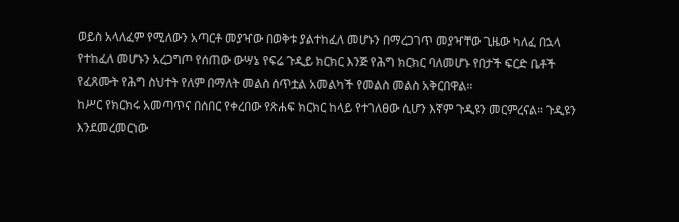ወይስ አላለፈም የሚለውን አጣርቶ መያዣው በወቅቱ ያልተከፈለ መሆኑን በማረጋገጥ መያዣቸው ጊዜው ካለፈ በኋላ የተከፈለ መሆኑን አረጋግጦ የሰጠው ውሣኔ የፍሬ ጉዲይ ክርክር እንጅ የሕግ ክርክር ባለመሆኑ የበታች ፍርድ ቤቶች የፈጸሙት የሕግ ስህተት የለም በማለት መልስ ሰጥቷል አመልካች የመልስ መልስ አቅርበዋል።
ከሥር የክርክሩ አመጣጥና በሰበር የቀረበው የጽሐፍ ክርክር ከላይ የተገለፀው ሲሆን እኛም ጉዲዩን መርምረናል። ጉዲዩን እንደመረመርነው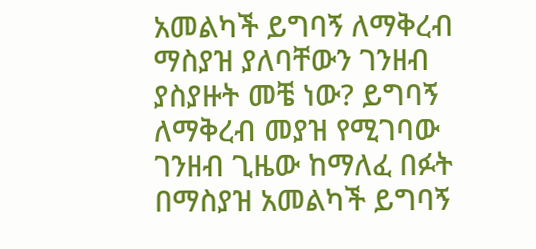አመልካች ይግባኝ ለማቅረብ ማስያዝ ያለባቸውን ገንዘብ ያስያዙት መቼ ነው? ይግባኝ ለማቅረብ መያዝ የሚገባው ገንዘብ ጊዜው ከማለፈ በፉት በማስያዝ አመልካች ይግባኝ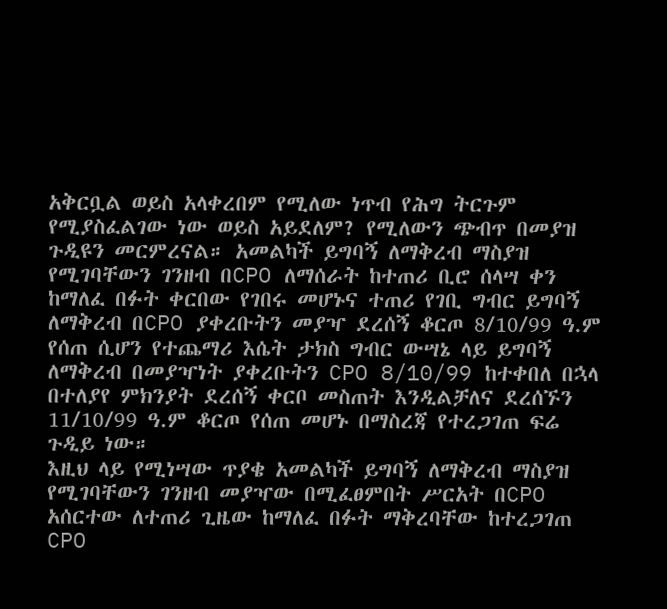አቅርቧል ወይስ አላቀረበም የሚለው ነጥብ የሕግ ትርጉም የሚያስፈልገው ነው ወይስ አይደለም? የሚለውን ጭብጥ በመያዝ ጉዲዩን መርምረናል። አመልካች ይግባኝ ለማቅረብ ማስያዝ የሚገባቸውን ገንዘብ በCPO ለማሰራት ከተጠሪ ቢሮ ሰላሣ ቀን ከማለፈ በፉት ቀርበው የገበሩ መሆኑና ተጠሪ የገቢ ግብር ይግባኝ ለማቅረብ በCPO ያቀረቡትን መያዣ ደረሰኝ ቆርጦ 8/10/99 ዓ.ም የሰጠ ሲሆን የተጨማሪ እሴት ታክስ ግብር ውሣኔ ላይ ይግባኝ ለማቅረብ በመያዣነት ያቀረቡትን CPO 8/10/99 ከተቀበለ በኋላ በተለያየ ምክንያት ደረሰኝ ቀርቦ መስጠት እንዲልቻለና ደረሰኙን 11/10/99 ዓ.ም ቆርጦ የሰጠ መሆኑ በማስረጃ የተረጋገጠ ፍሬ ጉዲይ ነው።
እዚህ ላይ የሚነሣው ጥያቄ አመልካች ይግባኝ ለማቅረብ ማስያዝ የሚገባቸውን ገንዘብ መያዣው በሚፈፀምበት ሥርአት በCPO አሰርተው ለተጠሪ ጊዜው ከማለፈ በፉት ማቅረባቸው ከተረጋገጠ CPO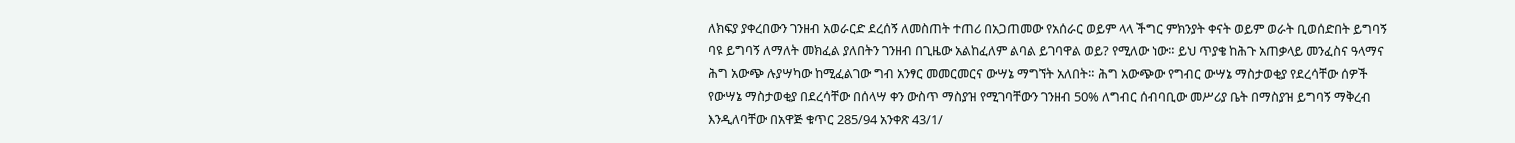ለክፍያ ያቀረበውን ገንዘብ አወራርድ ደረሰኝ ለመስጠት ተጠሪ በአጋጠመው የአሰራር ወይም ላላ ችግር ምክንያት ቀናት ወይም ወራት ቢወሰድበት ይግባኝ ባዩ ይግባኝ ለማለት መክፈል ያለበትን ገንዘብ በጊዜው አልከፈለም ልባል ይገባዋል ወይ? የሚለው ነው። ይህ ጥያቄ ከሕጉ አጠቃላይ መንፈስና ዓላማና ሕግ አውጭ ሉያሣካው ከሚፈልገው ግብ አንፃር መመርመርና ውሣኔ ማግኘት አለበት። ሕግ አውጭው የግብር ውሣኔ ማስታወቂያ የደረሳቸው ሰዎች የውሣኔ ማስታወቂያ በደረሳቸው በሰላሣ ቀን ውስጥ ማስያዝ የሚገባቸውን ገንዘብ 50% ለግብር ሰብባቢው መሥሪያ ቤት በማስያዝ ይግባኝ ማቅረብ እንዲለባቸው በአዋጅ ቁጥር 285/94 አንቀጽ 43/1/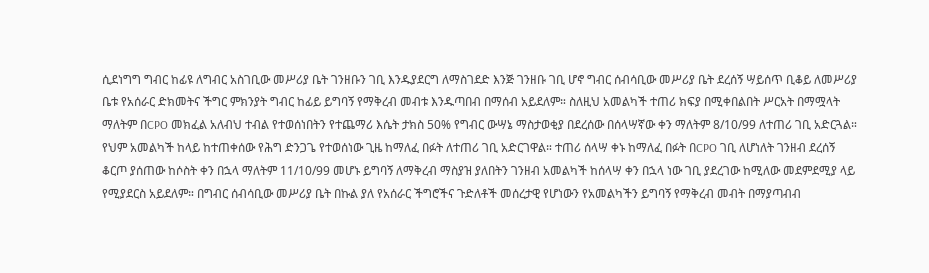ሲደነግግ ግብር ከፊዩ ለግብር አስገቢው መሥሪያ ቤት ገንዘቡን ገቢ እንዱያደርግ ለማስገደድ እንጅ ገንዘቡ ገቢ ሆኖ ግብር ሰብሳቢው መሥሪያ ቤት ደረሰኝ ሣይሰጥ ቢቆይ ለመሥሪያ ቤቱ የአሰራር ድክመትና ችግር ምክንያት ግብር ከፊይ ይግባኝ የማቅረብ መብቱ እንዱጣበብ በማሰብ አይደለም። ስለዚህ አመልካች ተጠሪ ክፍያ በሚቀበልበት ሥርአት በማሟላት ማለትም በCPO መክፈል አለብህ ተብል የተወሰነበትን የተጨማሪ እሴት ታክስ 50% የግብር ውሣኔ ማስታወቂያ በደረሰው በሰላሣኛው ቀን ማለትም 8/10/99 ለተጠሪ ገቢ አድርጓል። የህም አመልካች ከላይ ከተጠቀሰው የሕግ ድንጋጌ የተወሰነው ጊዜ ከማለፈ በፉት ለተጠሪ ገቢ አድርገዋል። ተጠሪ ሰላሣ ቀኑ ከማለፈ በፉት በCPO ገቢ ለሆነለት ገንዘብ ደረሰኝ ቆርጦ ያሰጠው ከሶስት ቀን በኋላ ማለትም 11/10/99 መሆኑ ይግባኝ ለማቅረብ ማስያዝ ያለበትን ገንዘብ አመልካች ከሰላሣ ቀን በኋላ ነው ገቢ ያደረገው ከሚለው መደምደሚያ ላይ የሚያደርስ አይደለም። በግብር ሰብሳቢው መሥሪያ ቤት በኩል ያለ የአሰራር ችግሮችና ጉድለቶች መሰረታዊ የሆነውን የአመልካችን ይግባኝ የማቅረብ መብት በማያጣብብ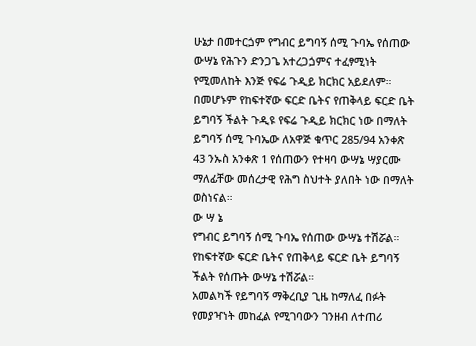ሁኔታ በመተርጏም የግብር ይግባኝ ሰሚ ጉባኤ የሰጠው ውሣኔ የሕጉን ድንጋጌ አተረጋጏምና ተፈፃሚነት የሚመለከት እንጅ የፍሬ ጉዲይ ክርክር አይደለም።
በመሆኑም የከፍተኛው ፍርድ ቤትና የጠቅላይ ፍርድ ቤት ይግባኝ ችልት ጉዲዩ የፍሬ ጉዲይ ክርክር ነው በማለት ይግባኝ ሰሚ ጉባኤው ለአዋጅ ቁጥር 285/94 አንቀጽ 43 ንኡስ አንቀጽ 1 የሰጠውን የተዛባ ውሣኔ ሣያርሙ ማለፊቸው መሰረታዊ የሕግ ስህተት ያለበት ነው በማለት ወስነናል።
ው ሣ ኔ
የግብር ይግባኝ ሰሚ ጉባኤ የሰጠው ውሣኔ ተሽሯል።
የከፍተኛው ፍርድ ቤትና የጠቅላይ ፍርድ ቤት ይግባኝ ችልት የሰጡት ውሣኔ ተሽሯል።
አመልካች የይግባኝ ማቅረቢያ ጊዜ ከማለፈ በፉት የመያዣነት መከፈል የሚገባውን ገንዘብ ለተጠሪ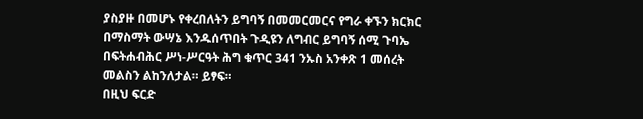ያስያዙ በመሆኑ የቀረበለትን ይግባኝ በመመርመርና የግራ ቀኙን ክርክር በማስማት ውሣኔ እንዱሰጥበት ጉዲዩን ለግብር ይግባኝ ሰሚ ጉባኤ በፍትሐብሕር ሥነ-ሥርዓት ሕግ ቁጥር 341 ንኡስ አንቀጽ 1 መሰረት መልስን ልከንለታል። ይፃፍ።
በዚህ ፍርድ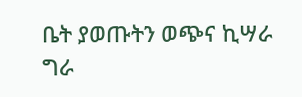ቤት ያወጡትን ወጭና ኪሣራ ግራ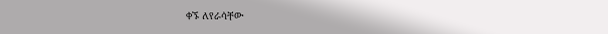ቀኙ ለየራሳቸው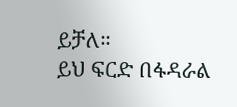ይቻለ።
ይህ ፍርድ በፋዳራል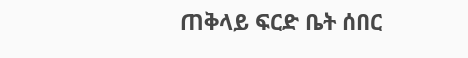ጠቅላይ ፍርድ ቤት ሰበር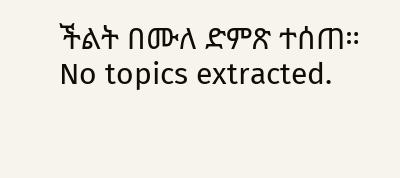ችልት በሙለ ድምጽ ተሰጠ።
No topics extracted.